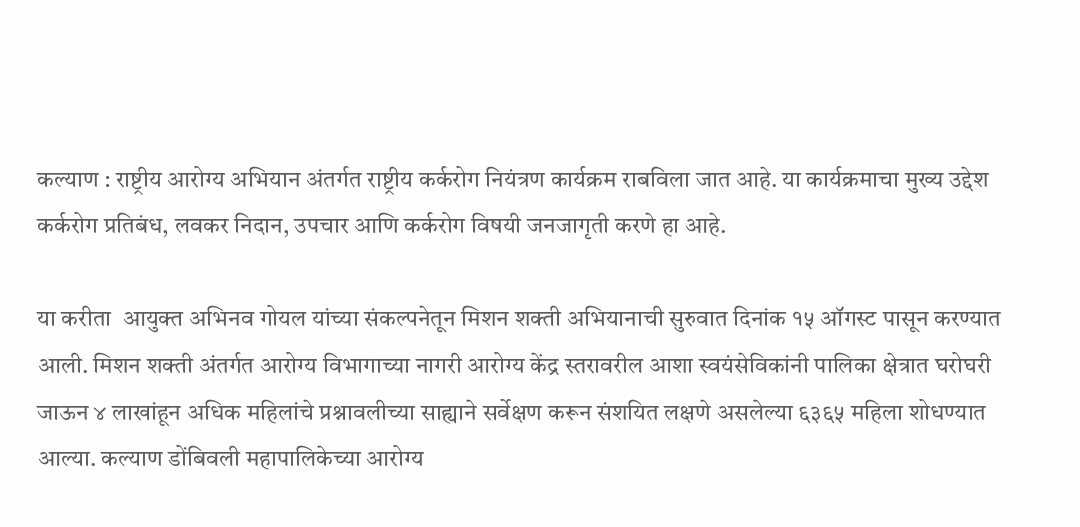कल्याण : राष्ट्रीय आरोग्य अभियान अंतर्गत राष्ट्रीय कर्करोग नियंत्रण कार्यक्रम राबविला जात आहे. या कार्यक्रमाचा मुख्य उद्देश कर्करोग प्रतिबंध, लवकर निदान, उपचार आणि कर्करोग विषयी जनजागृती करणे हा आहे.

या करीता  आयुक्त अभिनव गोयल यांच्या संकल्पनेतून मिशन शक्ती अभियानाची सुरुवात दिनांक १५ ऑगस्ट पासून करण्यात आली. मिशन शक्ती अंतर्गत आरोग्य विभागाच्या नागरी आरोग्य केंद्र स्तरावरील आशा स्वयंसेविकांनी पालिका क्षेत्रात घरोघरी जाऊन ४ लाखांहून अधिक महिलांचे प्रश्नावलीच्या साह्याने सर्वेक्षण करून संशयित लक्षणे असलेल्या ६३६५ महिला शोधण्यात आल्या. कल्याण डोंबिवली महापालिकेच्या आरोग्य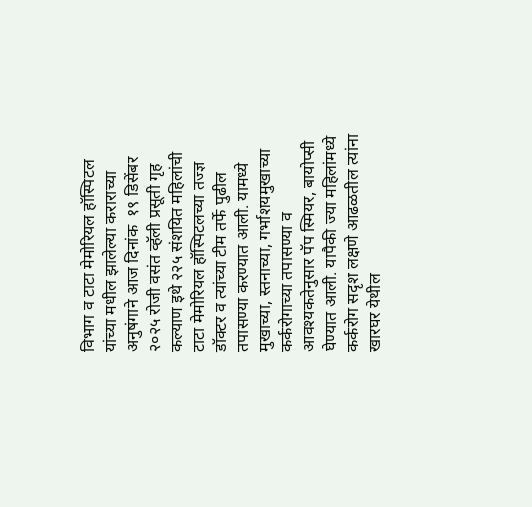विभाग व टाटा मेमोरियल हॉस्पिटल यांच्या मधील झालेल्या कराराच्या अनुषंगाने आज दिनांक  १९ डिसेंबर २०२५ रोजी वसंत व्हॅली प्रसूती गृह कल्याण इथे २२५ संशयित महिलांची टाटा मेमोरियल हॉस्पिटलच्या तज्ज्ञ डॉक्टर व त्यांच्या टीम तर्फे पुढील तपासण्या करण्यात आली. यामध्ये मुखाच्या, स्तनाच्या, गर्भाशयमुखाच्या कर्करोगाच्या तपासण्या व आवश्यकतेनुसार पॅप स्मियर, बायोप्सी घेण्यात आली. यापैकी ज्या महिलांमध्ये कर्करोग सदृश लक्षणे आढळतील त्यांना खारघर येथील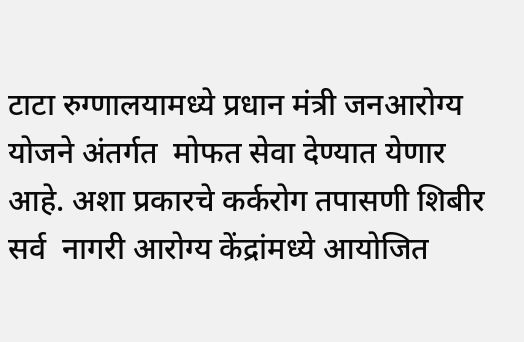टाटा रुग्णालयामध्ये प्रधान मंत्री जनआरोग्य योजने अंतर्गत  मोफत सेवा देण्यात येणार आहे. अशा प्रकारचे कर्करोग तपासणी शिबीर सर्व  नागरी आरोग्य केंद्रांमध्ये आयोजित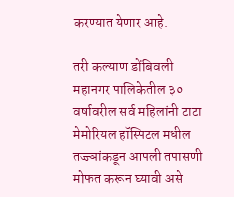करण्यात येणार आहे.

तरी कल्याण डोंबिवली महानगर पालिकेतील ३० वर्षावरील सर्व महिलांनी टाटा मेमोरियल हॉस्पिटल मधील तज्ज्ञांकडून आपली तपासणी मोफत करून घ्यावी असे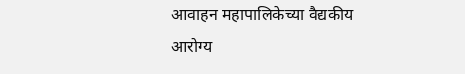आवाहन महापालिकेच्या वैद्यकीय आरोग्य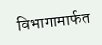विभागामार्फत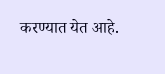करण्यात येत आहे.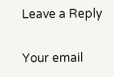Leave a Reply

Your email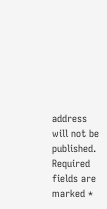address will not be published. Required fields are marked *